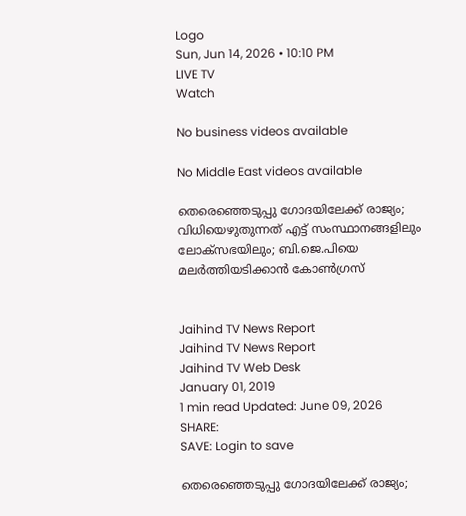Logo
Sun, Jun 14, 2026 • 10:10 PM
LIVE TV
Watch

No business videos available

No Middle East videos available

തെരെഞ്ഞെടുപ്പു ഗോദയിലേക്ക് രാജ്യം; വിധിയെഴുതുന്നത് എട്ട് സംസ്ഥാനങ്ങളിലും ലോക്സഭയിലും; ബി.ജെ.പിയെ മലര്‍ത്തിയടിക്കാന്‍ കോണ്‍ഗ്രസ്


Jaihind TV News Report
Jaihind TV News Report
Jaihind TV Web Desk
January 01, 2019
1 min read Updated: June 09, 2026
SHARE:
SAVE: Login to save

തെരെഞ്ഞെടുപ്പു ഗോദയിലേക്ക് രാജ്യം;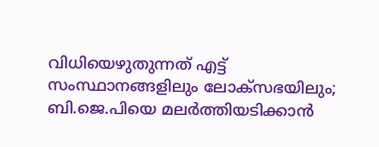വിധിയെഴുതുന്നത് എട്ട് സംസ്ഥാനങ്ങളിലും ലോക്സഭയിലും; ബി.ജെ.പിയെ മലര്‍ത്തിയടിക്കാന്‍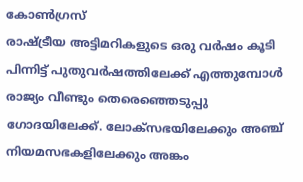കോണ്‍ഗ്രസ്
രാഷ്ട്രീയ അട്ടിമറികളുടെ ഒരു വര്‍ഷം കൂടി പിന്നിട്ട് പുതുവര്‍ഷത്തിലേക്ക് എത്തുമ്പോള്‍ രാജ്യം വീണ്ടും തെരെഞ്ഞെടുപ്പു ഗോദയിലേക്ക്. ലോക്സഭയിലേക്കും അഞ്ച് നിയമസഭകളിലേക്കും അങ്കം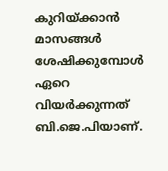കുറിയ്ക്കാന്‍ മാസങ്ങള്‍ ശേഷിക്കുമ്പോള്‍ ഏറെ വിയര്‍ക്കുന്നത് ബി.ജെ.പിയാണ്.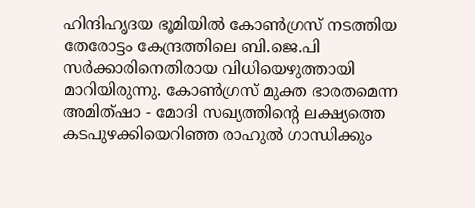ഹിന്ദിഹൃദയ ഭൂമിയില്‍ കോണ്‍ഗ്രസ് നടത്തിയ തേരോട്ടം കേന്ദ്രത്തിലെ ബി.ജെ.പി സര്‍ക്കാരിനെതിരായ വിധിയെഴുത്തായി മാറിയിരുന്നു. കോണ്‍ഗ്രസ് മുക്ത ഭാരതമെന്ന അമിത്ഷാ - മോദി സഖ്യത്തിന്റെ ലക്ഷ്യത്തെ കടപുഴക്കിയെറിഞ്ഞ രാഹുല്‍ ഗാന്ധിക്കും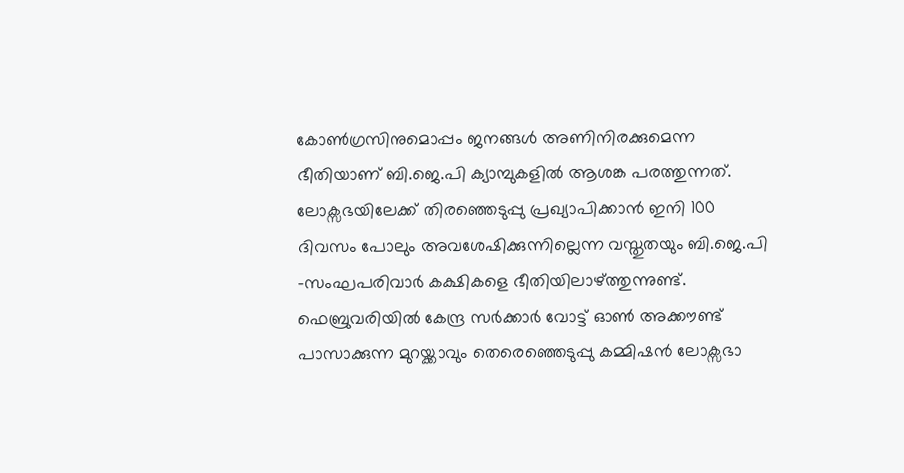കോണ്‍ഗ്രസിനുമൊപ്പം ജനങ്ങള്‍ അണിനിരക്കുമെന്ന ഭീതിയാണ് ബി.ജെ.പി ക്യാമ്പുകളില്‍ ആശങ്ക പരത്തുന്നത്. ലോക്സഭയിലേക്ക് തിരഞ്ഞെടുപ്പു പ്രഖ്യാപിക്കാന്‍ ഇനി 100 ദിവസം പോലും അവശേഷിക്കുന്നില്ലെന്ന വസ്തുതയും ബി.ജെ.പി -സംഘപരിവാര്‍ കക്ഷികളെ ഭീതിയിലാഴ്ത്തുന്നുണ്ട്. ഫെബ്രുവരിയില്‍ കേന്ദ്ര സര്‍ക്കാര്‍ വോട്ട് ഓണ്‍ അക്കൗണ്ട് പാസാക്കുന്ന മുറയ്ക്കാവും തെരെഞ്ഞെടുപ്പു കമ്മിഷന്‍ ലോക്സഭാ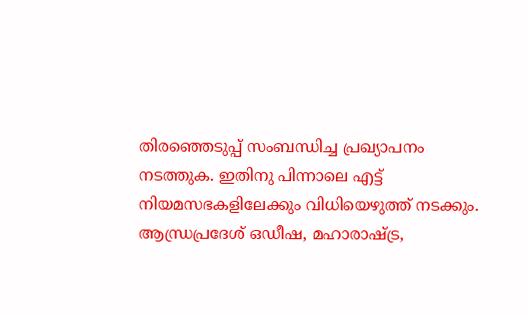തിരഞ്ഞെടുപ്പ് സംബന്ധിച്ച പ്രഖ്യാപനം നടത്തുക. ഇതിനു പിന്നാലെ എട്ട് നിയമസഭകളിലേക്കും വിധിയെഴുത്ത് നടക്കും. ആന്ധ്രപ്രദേശ് ഒഡീഷ, മഹാരാഷ്ട്ര,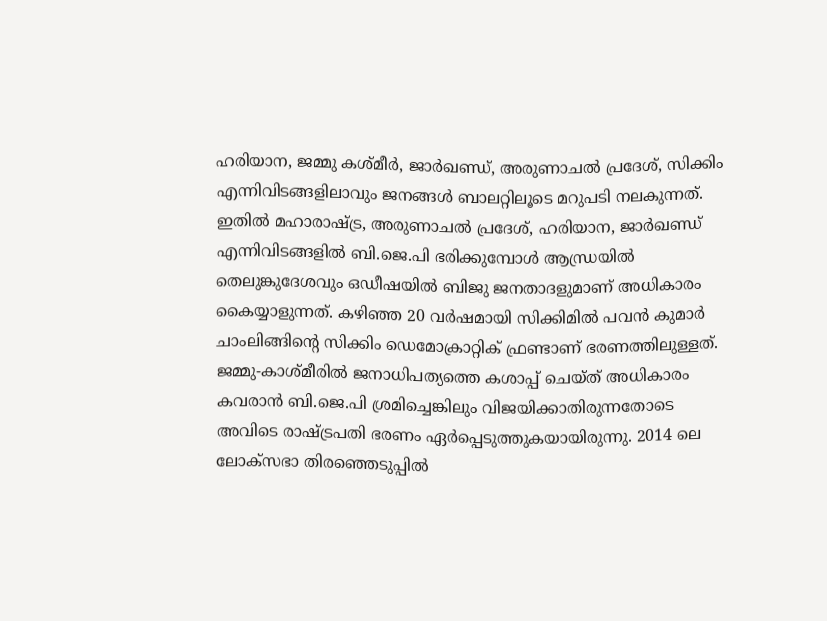ഹരിയാന, ജമ്മു കശ്മീര്‍, ജാര്‍ഖണ്ഡ്, അരുണാചല്‍ പ്രദേശ്, സിക്കിം എന്നിവിടങ്ങളിലാവും ജനങ്ങള്‍ ബാലറ്റിലൂടെ മറുപടി നലകുന്നത്. ഇതില്‍ മഹാരാഷ്ട്ര, അരുണാചല്‍ പ്രദേശ്, ഹരിയാന, ജാര്‍ഖണ്ഡ് എന്നിവിടങ്ങളില്‍ ബി.ജെ.പി ഭരിക്കുമ്പോള്‍ ആന്ധ്രയില്‍ തെലുങ്കുദേശവും ഒഡീഷയില്‍ ബിജു ജനതാദളുമാണ് അധികാരം കൈയ്യാളുന്നത്. കഴിഞ്ഞ 20 വര്‍ഷമായി സിക്കിമില്‍ പവന്‍ കുമാര്‍ ചാംലിങ്ങിന്റെ സിക്കിം ഡെമോക്രാറ്റിക് ഫ്രണ്ടാണ് ഭരണത്തിലുള്ളത്. ജമ്മു-കാശ്മീരില്‍ ജനാധിപത്യത്തെ കശാപ്പ് ചെയ്ത് അധികാരം കവരാന്‍ ബി.ജെ.പി ശ്രമിച്ചെങ്കിലും വിജയിക്കാതിരുന്നതോടെ അവിടെ രാഷ്ട്രപതി ഭരണം ഏര്‍പ്പെടുത്തുകയായിരുന്നു. 2014 ലെ ലോക്സഭാ തിരഞ്ഞെടുപ്പില്‍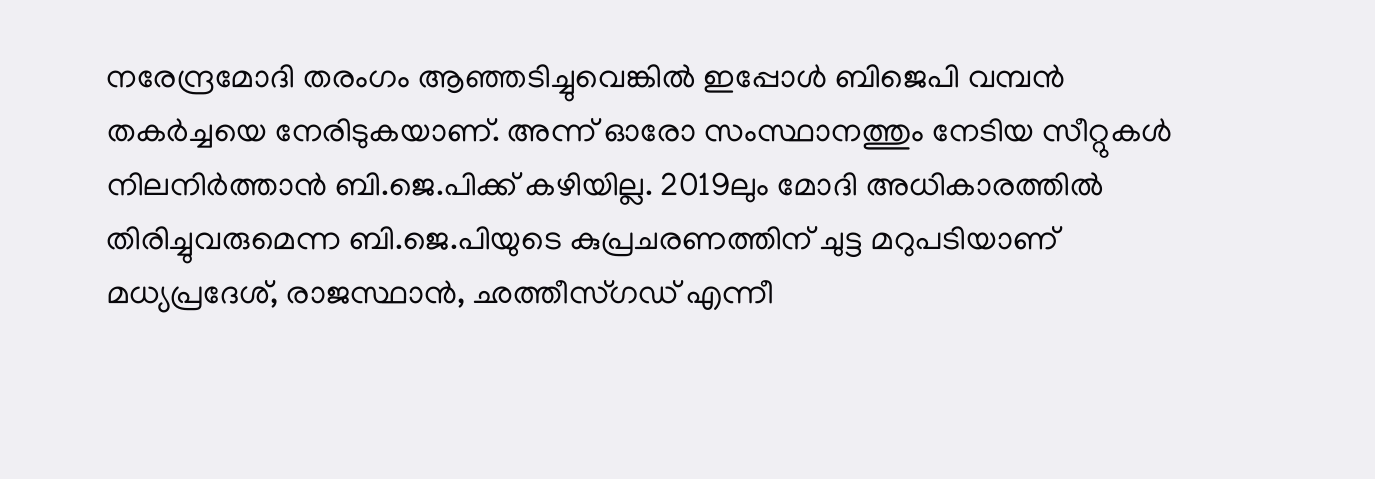നരേന്ദ്രമോദി തരംഗം ആഞ്ഞടിച്ചുവെങ്കില്‍ ഇപ്പോള്‍ ബിജെപി വമ്പന്‍ തകര്‍ച്ചയെ നേരിടുകയാണ്. അന്ന് ഓരോ സംസ്ഥാനത്തും നേടിയ സീറ്റുകള്‍ നിലനിര്‍ത്താന്‍ ബി.ജെ.പിക്ക് കഴിയില്ല. 2019ലും മോദി അധികാരത്തില്‍ തിരിച്ചുവരുമെന്ന ബി.ജെ.പിയുടെ കുപ്രചരണത്തിന് ചുട്ട മറുപടിയാണ് മധ്യപ്രദേശ്, രാജസ്ഥാന്‍, ഛത്തീസ്ഗഡ് എന്നീ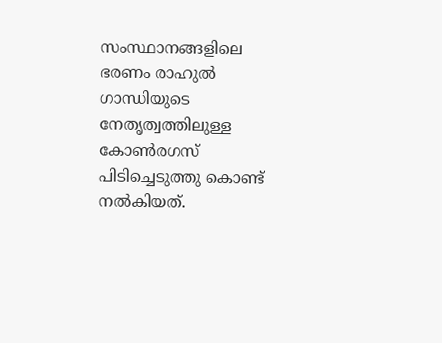സംസ്ഥാനങ്ങളിലെ ഭരണം രാഹുല്‍ ഗാന്ധിയുടെ നേതൃത്വത്തിലുള്ള കോണ്‍രഗസ് പിടിച്ചെടുത്തു കൊണ്ട് നല്‍കിയത്.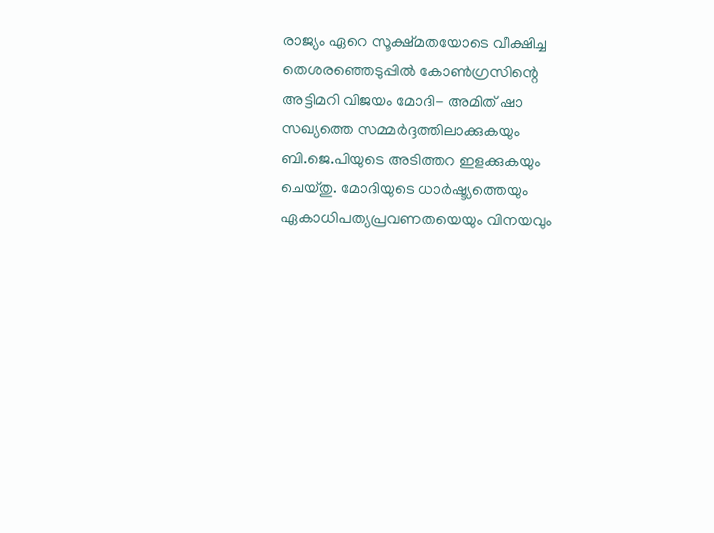രാജ്യം ഏറെ സൂക്ഷ്മതയോടെ വീക്ഷിച്ച തെശരഞ്ഞെടുപ്പില്‍ കോണ്‍ഗ്രസിന്റെ അട്ടിമറി വിജയം മോദി- അമിത് ഷാ സഖ്യത്തെ സമ്മര്‍ദ്ദത്തിലാക്കുകയും ബി.ജെ.പിയുടെ അടിത്തറ ഇളക്കുകയും ചെയ്തു. മോദിയുടെ ധാര്‍ഷ്ട്യത്തെയും ഏകാധിപത്യപ്രവണതയെയും വിനയവും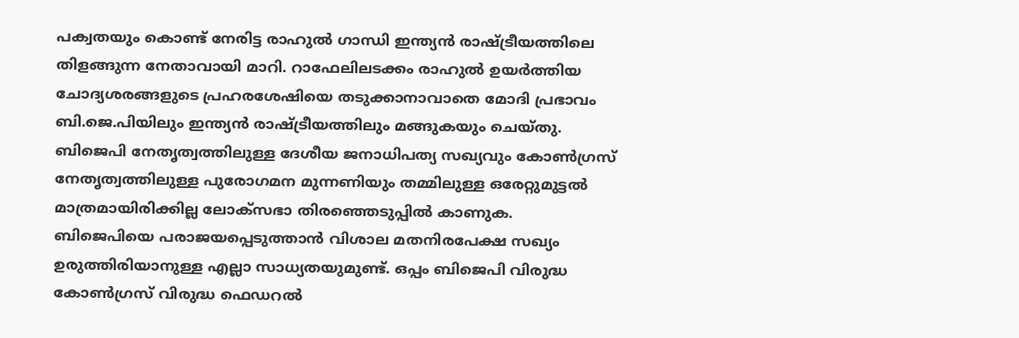പക്വതയും കൊണ്ട് നേരിട്ട രാഹുല്‍ ഗാന്ധി ഇന്ത്യന്‍ രാഷ്ട്രീയത്തിലെ തിളങ്ങുന്ന നേതാവായി മാറി. റാഫേലിലടക്കം രാഹുല്‍ ഉയര്‍ത്തിയ ചോദ്യശരങ്ങളുടെ പ്രഹരശേഷിയെ തടുക്കാനാവാതെ മോദി പ്രഭാവം ബി.ജെ.പിയിലും ഇന്ത്യന്‍ രാഷ്ട്രീയത്തിലും മങ്ങുകയും ചെയ്തു. ബിജെപി നേതൃത്വത്തിലുള്ള ദേശീയ ജനാധിപത്യ സഖ്യവും കോണ്‍ഗ്രസ് നേതൃത്വത്തിലുള്ള പുരോഗമന മുന്നണിയും തമ്മിലുള്ള ഒരേറ്റുമുട്ടല്‍ മാത്രമായിരിക്കില്ല ലോക്സഭാ തിരഞ്ഞെടുപ്പില്‍ കാണുക. ബിജെപിയെ പരാജയപ്പെടുത്താന്‍ വിശാല മതനിരപേക്ഷ സഖ്യം ഉരുത്തിരിയാനുള്ള എല്ലാ സാധ്യതയുമുണ്ട്. ഒപ്പം ബിജെപി വിരുദ്ധ കോണ്‍ഗ്രസ് വിരുദ്ധ ഫെഡറല്‍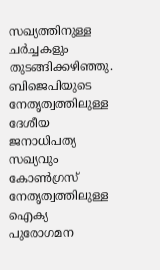സഖ്യത്തിനുള്ള ചര്‍ച്ചകളും തുടങ്ങിക്കഴിഞ്ഞു. ബിജെപിയുടെ നേതൃത്വത്തിലുള്ള ദേശീയ ജനാധിപത്യ സഖ്യവും കോണ്‍ഗ്രസ് നേതൃത്വത്തിലുള്ള ഐക്യ പുരോഗമന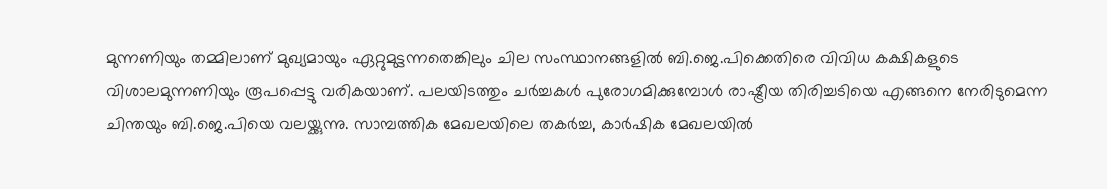മുന്നണിയും തമ്മിലാണ് മുഖ്യമായും ഏറ്റുമുട്ടന്നതെങ്കിലും ചില സംസ്ഥാനങ്ങളില്‍ ബി.ജെ.പിക്കെതിരെ വിവിധ കക്ഷികളുടെ വിശാലമുന്നണിയും രൂപപ്പെട്ടു വരികയാണ്. പലയിടത്തും ചര്‍ച്ചകള്‍ പുരോഗമിക്കുമ്പോള്‍ രാഷ്ട്രീയ തിരിച്ചടിയെ എങ്ങനെ നേരിടുമെന്ന ചിന്തയും ബി.ജെ.പിയെ വലയ്ക്കുന്നു. സാമ്പത്തിക മേഖലയിലെ തകര്‍ച്ച, കാര്‍ഷിക മേഖലയില്‍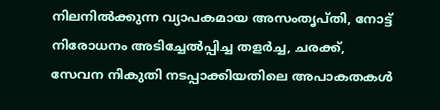നിലനില്‍ക്കുന്ന വ്യാപകമായ അസംതൃപ്തി, നോട്ട് നിരോധനം അടിച്ചേല്‍പ്പിച്ച തളര്‍ച്ച, ചരക്ക്, സേവന നികുതി നടപ്പാക്കിയതിലെ അപാകതകള്‍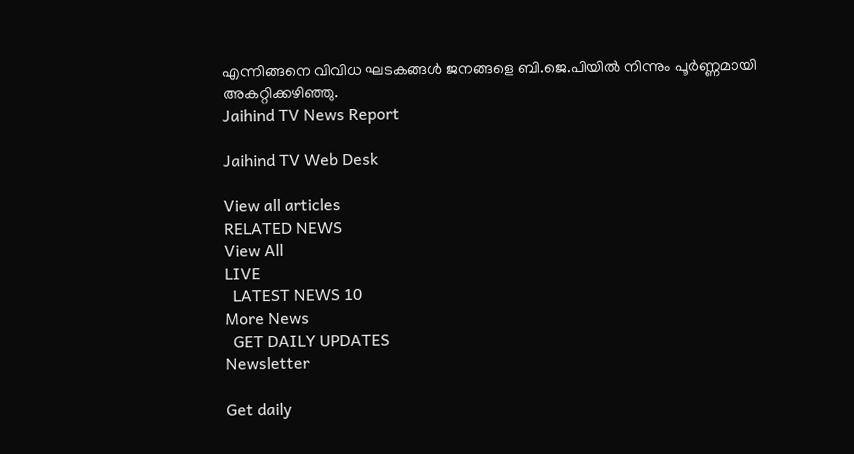എന്നിങ്ങനെ വിവിധ ഘടകങ്ങള്‍ ജനങ്ങളെ ബി.ജെ.പിയില്‍ നിന്നും പൂര്‍ണ്ണമായി അകറ്റിക്കഴിഞ്ഞു.
Jaihind TV News Report

Jaihind TV Web Desk

View all articles
RELATED NEWS
View All
LIVE
  LATEST NEWS 10
More News
  GET DAILY UPDATES
Newsletter

Get daily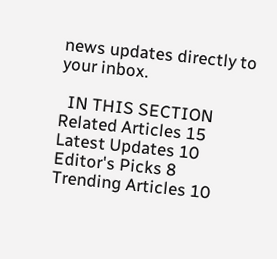news updates directly to your inbox.

  IN THIS SECTION
Related Articles 15
Latest Updates 10
Editor's Picks 8
Trending Articles 10